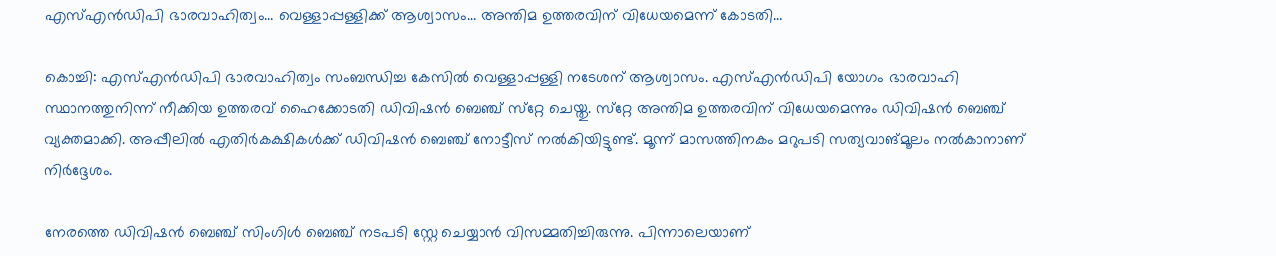എസ്എൻഡിപി ഭാരവാഹിത്വം… വെള്ളാപ്പള്ളിക്ക് ആശ്വാസം… അന്തിമ ഉത്തരവിന് വിധേയമെന്ന് കോടതി…

കൊച്ചി: എസ്എൻഡിപി ഭാരവാഹിത്വം സംബന്ധിച്ച കേസിൽ വെള്ളാപ്പള്ളി നടേശന് ആശ്വാസം. എസ്എന്‍ഡിപി യോഗം ഭാരവാഹി സ്ഥാനത്തുനിന്ന് നീക്കിയ ഉത്തരവ് ഹൈക്കോടതി ഡിവിഷൻ ബെഞ്ച് സ്‌റ്റേ ചെയ്തു. സ്‌റ്റേ അന്തിമ ഉത്തരവിന് വിധേയമെന്നും ഡിവിഷൻ ബെഞ്ച് വ്യക്തമാക്കി. അപ്പീലില്‍ എതിര്‍കക്ഷികള്‍ക്ക് ഡിവിഷന്‍ ബെഞ്ച് നോട്ടീസ് നൽകിയിട്ടുണ്ട്. മൂന്ന് മാസത്തിനകം മറുപടി സത്യവാങ്മൂലം നൽകാനാണ് നിര്‍ദ്ദേശം.

നേരത്തെ ഡിവിഷൻ ബെഞ്ച് സിംഗിൾ ബെഞ്ച് നടപടി സ്റ്റേ ചെയ്യാൻ വിസമ്മതിച്ചിരുന്നു. പിന്നാലെയാണ്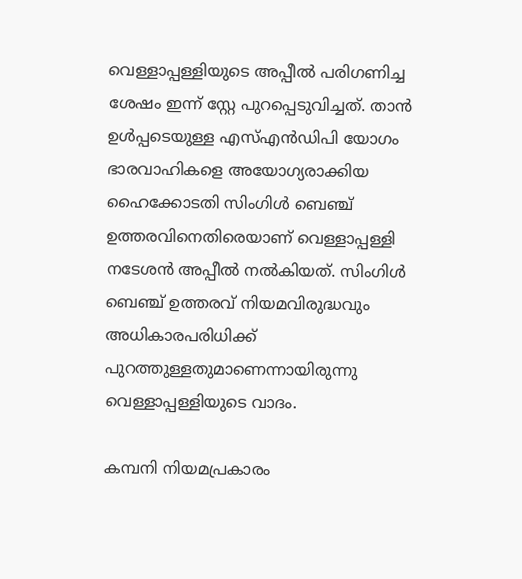വെള്ളാപ്പള്ളിയുടെ അപ്പീൽ പരിഗണിച്ച ശേഷം ഇന്ന് സ്റ്റേ പുറപ്പെടുവിച്ചത്. താൻ ഉൾപ്പടെയുള്ള എസ്എൻഡിപി യോഗം ഭാരവാഹികളെ അയോഗ്യരാക്കിയ ഹൈക്കോടതി സിംഗിൾ ബെഞ്ച് ഉത്തരവിനെതിരെയാണ് വെള്ളാപ്പള്ളി നടേശൻ അപ്പീൽ നൽകിയത്. സിംഗിൾ ബെഞ്ച് ഉത്തരവ് നിയമവിരുദ്ധവും അധികാരപരിധിക്ക് പുറത്തുള്ളതുമാണെന്നായിരുന്നു വെള്ളാപ്പള്ളിയുടെ വാദം.

കമ്പനി നിയമപ്രകാരം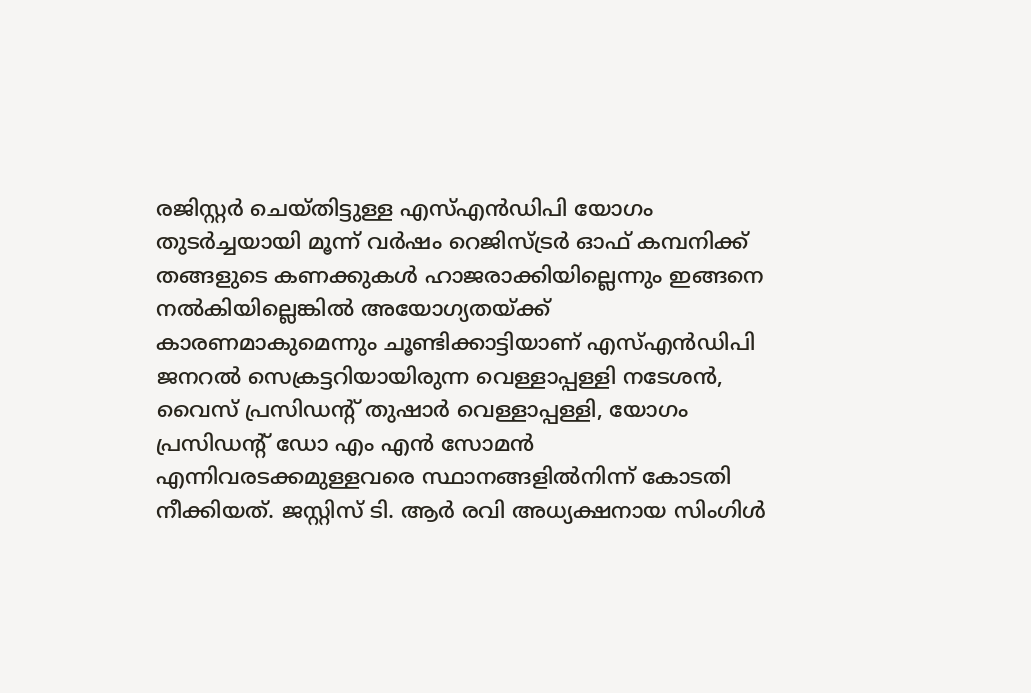രജിസ്റ്റർ ചെയ്തിട്ടുള്ള എസ്എൻഡിപി യോഗം തുടർച്ചയായി മൂന്ന് വർഷം റെജിസ്ട്രർ ഓഫ് കമ്പനിക്ക് തങ്ങളുടെ കണക്കുകൾ ഹാജരാക്കിയില്ലെന്നും ഇങ്ങനെ നൽകിയില്ലെങ്കിൽ അയോഗ്യതയ്ക്ക് കാരണമാകുമെന്നും ചൂണ്ടിക്കാട്ടിയാണ് എസ്എൻഡിപി ജനറൽ സെക്രട്ടറിയായിരുന്ന വെള്ളാപ്പള്ളി നടേശൻ, വൈസ് പ്രസിഡന്റ് തുഷാർ വെള്ളാപ്പള്ളി, യോഗം പ്രസിഡന്റ് ഡോ എം എൻ സോമന്‍ എന്നിവരടക്കമുള്ളവരെ സ്ഥാനങ്ങളിൽനിന്ന് കോടതി നീക്കിയത്. ജസ്റ്റിസ് ടി. ആർ രവി അധ്യക്ഷനായ സിംഗിൾ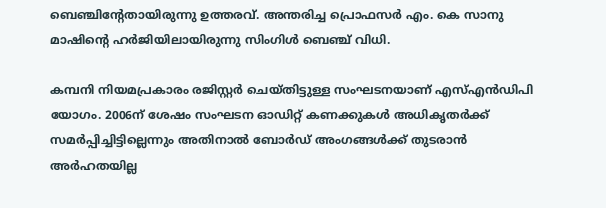ബെഞ്ചിന്റേതായിരുന്നു ഉത്തരവ്. അന്തരിച്ച പ്രൊഫസർ എം. കെ സാനു മാഷിന്‍റെ ഹർജിയിലായിരുന്നു സിംഗിൾ ബെഞ്ച് വിധി.

കമ്പനി നിയമപ്രകാരം രജിസ്റ്റർ ചെയ്തിട്ടുള്ള സംഘടനയാണ് എസ്എൻഡിപി യോഗം. 2006ന് ശേഷം സംഘടന ഓഡിറ്റ് കണക്കുകൾ അധികൃതർക്ക് സമർപ്പിച്ചിട്ടില്ലെന്നും അതിനാൽ ബോർഡ് അംഗങ്ങൾക്ക് തുടരാൻ അർഹതയില്ല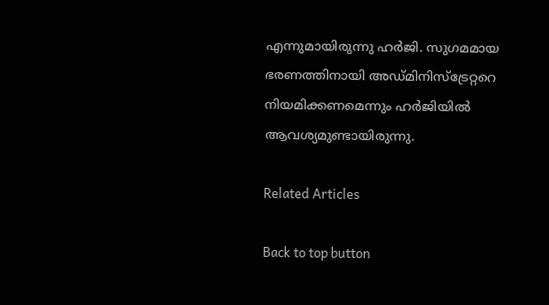എന്നുമായിരുന്നു ഹർജി. സുഗമമായ ഭരണത്തിനായി അഡ്മിനിസ്ട്രേറ്ററെ നിയമിക്കണമെന്നും ഹർജിയിൽ ആവശ്യമുണ്ടായിരുന്നു.

Related Articles

Back to top button